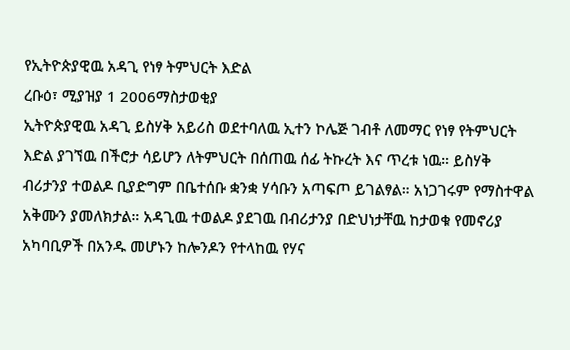የኢትዮጵያዊዉ አዳጊ የነፃ ትምህርት እድል
ረቡዕ፣ ሚያዝያ 1 2006ማስታወቂያ
ኢትዮጵያዊዉ አዳጊ ይስሃቅ አይሪስ ወደተባለዉ ኢተን ኮሌጅ ገብቶ ለመማር የነፃ የትምህርት እድል ያገኘዉ በችሮታ ሳይሆን ለትምህርት በሰጠዉ ሰፊ ትኩረት እና ጥረቱ ነዉ። ይስሃቅ ብሪታንያ ተወልዶ ቢያድግም በቤተሰቡ ቋንቋ ሃሳቡን አጣፍጦ ይገልፃል። አነጋገሩም የማስተዋል አቅሙን ያመለክታል። አዳጊዉ ተወልዶ ያደገዉ በብሪታንያ በድህነታቸዉ ከታወቁ የመኖሪያ አካባቢዎች በአንዱ መሆኑን ከሎንዶን የተላከዉ የሃና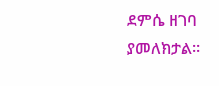ደምሴ ዘገባ ያመለክታል።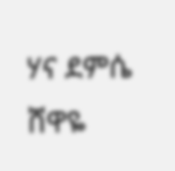ሃና ደምሴ
ሸዋዬ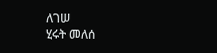ለገሠ
ሂሩት መለሰ